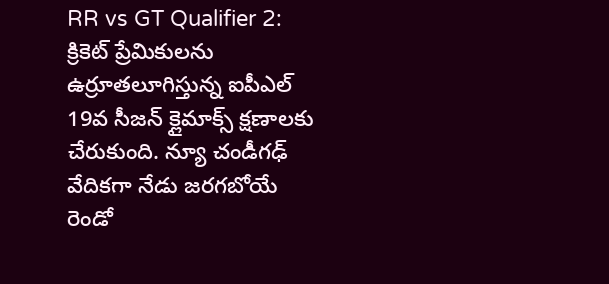RR vs GT Qualifier 2: క్రికెట్ ప్రేమికులను ఉర్రూతలూగిస్తున్న ఐపీఎల్ 19వ సీజన్ క్లైమాక్స్ క్షణాలకు చేరుకుంది. న్యూ చండీగఢ్ వేదికగా నేడు జరగబోయే రెండో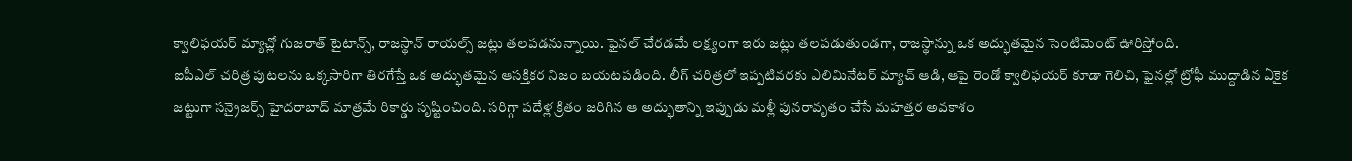క్వాలిఫయర్ మ్యాచ్లో గుజరాత్ టైటాన్స్, రాజస్థాన్ రాయల్స్ జట్లు తలపడనున్నాయి. ఫైనల్ చేరడమే లక్ష్యంగా ఇరు జట్లు తలపడుతుండగా, రాజస్థాన్ను ఒక అద్భుతమైన సెంటిమెంట్ ఊరిస్తోంది.
ఐపీఎల్ చరిత్ర పుటలను ఒక్కసారిగా తిరగేస్తే ఒక అద్భుతమైన ఆసక్తికర నిజం బయటపడింది. లీగ్ చరిత్రలో ఇప్పటివరకు ఎలిమినేటర్ మ్యాచ్ ఆడి, ఆపై రెండో క్వాలిఫయర్ కూడా గెలిచి, ఫైనల్లో ట్రోఫీ ముద్దాడిన ఏకైక జట్టుగా సన్రైజర్స్ హైదరాబాద్ మాత్రమే రికార్డు సృష్టించింది. సరిగ్గా పదేళ్ల క్రితం జరిగిన ఆ అద్భుతాన్ని ఇప్పుడు మళ్లీ పునరావృతం చేసే మహత్తర అవకాశం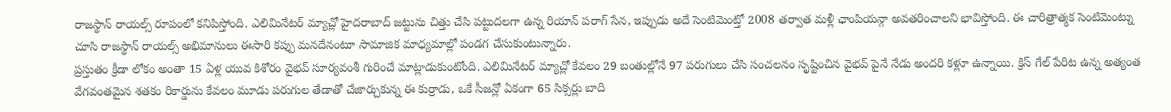రాజస్థాన్ రాయల్స్ రూపంలో కనిపిస్తోంది. ఎలిమినేటర్ మ్యాచ్లో హైదరాబాద్ జట్టును చిత్తు చేసి పట్టుదలగా ఉన్న రియాన్ పరాగ్ సేన, ఇప్పుడు అదే సెంటిమెంట్తో 2008 తర్వాత మళ్లీ ఛాంపియన్గా అవతరించాలని భావిస్తోంది. ఈ చారిత్రాత్మక సెంటిమెంట్ను చూసి రాజస్థాన్ రాయల్స్ అభిమానులు ఈసారి కప్పు మనదేనంటూ సామాజిక మాధ్యమాల్లో పండగ చేసుకుంటున్నారు.
ప్రస్తుతం క్రీడా లోకం అంతా 15 ఏళ్ల యువ కిశోరం వైభవ్ సూర్యవంశీ గురించే మాట్లాడుకుంటోంది. ఎలిమినేటర్ మ్యాచ్లో కేవలం 29 బంతుల్లోనే 97 పరుగులు చేసి సంచలనం సృష్టించిన వైభవ్ పైనే నేడు అందరి కళ్లూ ఉన్నాయి. క్రిస్ గేల్ పేరిట ఉన్న అత్యంత వేగవంతమైన శతకం రికార్డును కేవలం మూడు పరుగుల తేడాతో చేజార్చుకున్న ఈ కుర్రాడు, ఒకే సీజన్లో ఏకంగా 65 సిక్సర్లు బాది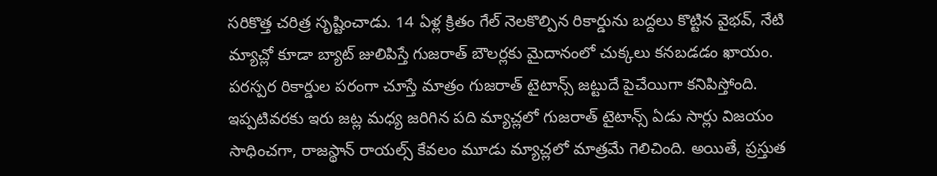సరికొత్త చరిత్ర సృష్టించాడు. 14 ఏళ్ల క్రితం గేల్ నెలకొల్పిన రికార్డును బద్దలు కొట్టిన వైభవ్, నేటి మ్యాచ్లో కూడా బ్యాట్ జులిపిస్తే గుజరాత్ బౌలర్లకు మైదానంలో చుక్కలు కనబడడం ఖాయం.
పరస్పర రికార్డుల పరంగా చూస్తే మాత్రం గుజరాత్ టైటాన్స్ జట్టుదే పైచేయిగా కనిపిస్తోంది. ఇప్పటివరకు ఇరు జట్ల మధ్య జరిగిన పది మ్యాచ్లలో గుజరాత్ టైటాన్స్ ఏడు సార్లు విజయం సాధించగా, రాజస్థాన్ రాయల్స్ కేవలం మూడు మ్యాచ్లలో మాత్రమే గెలిచింది. అయితే, ప్రస్తుత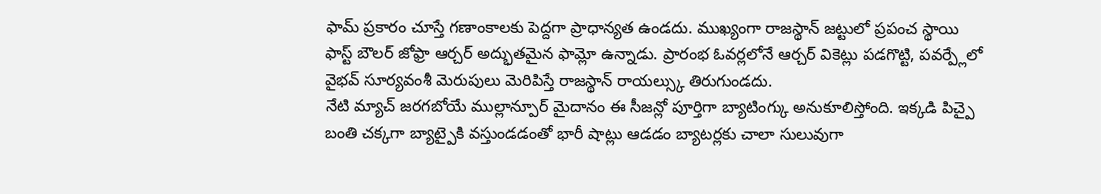ఫామ్ ప్రకారం చూస్తే గణాంకాలకు పెద్దగా ప్రాధాన్యత ఉండదు. ముఖ్యంగా రాజస్థాన్ జట్టులో ప్రపంచ స్థాయి ఫాస్ట్ బౌలర్ జోఫ్రా ఆర్చర్ అద్భుతమైన ఫామ్లో ఉన్నాడు. ప్రారంభ ఓవర్లలోనే ఆర్చర్ వికెట్లు పడగొట్టి, పవర్ప్లేలో వైభవ్ సూర్యవంశీ మెరుపులు మెరిపిస్తే రాజస్థాన్ రాయల్స్కు తిరుగుండదు.
నేటి మ్యాచ్ జరగబోయే ముల్లాన్పూర్ మైదానం ఈ సీజన్లో పూర్తిగా బ్యాటింగ్కు అనుకూలిస్తోంది. ఇక్కడి పిచ్పై బంతి చక్కగా బ్యాట్పైకి వస్తుండడంతో భారీ షాట్లు ఆడడం బ్యాటర్లకు చాలా సులువుగా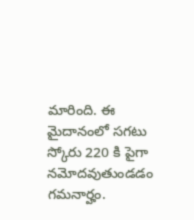మారింది. ఈ మైదానంలో సగటు స్కోరు 220 కి పైగా నమోదవుతుండడం గమనార్హం.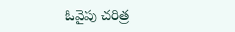ఓవైపు చరిత్ర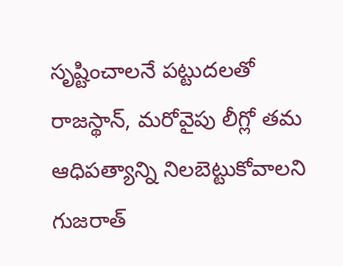సృష్టించాలనే పట్టుదలతో రాజస్థాన్, మరోవైపు లీగ్లో తమ ఆధిపత్యాన్ని నిలబెట్టుకోవాలని గుజరాత్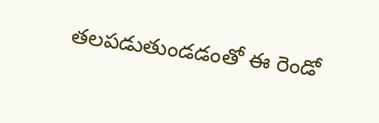తలపడుతుండడంతో ఈ రెండో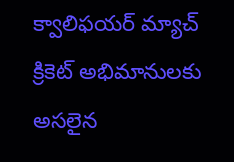క్వాలిఫయర్ మ్యాచ్ క్రికెట్ అభిమానులకు అసలైన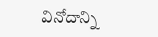వినోదాన్ని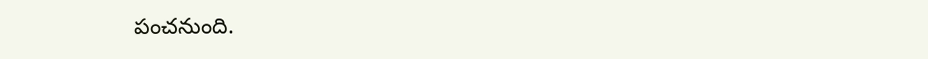పంచనుంది.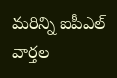మరిన్ని ఐపీఎల్ వార్తల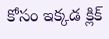కోసం ఇక్కడ క్లిక్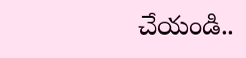చేయండి..